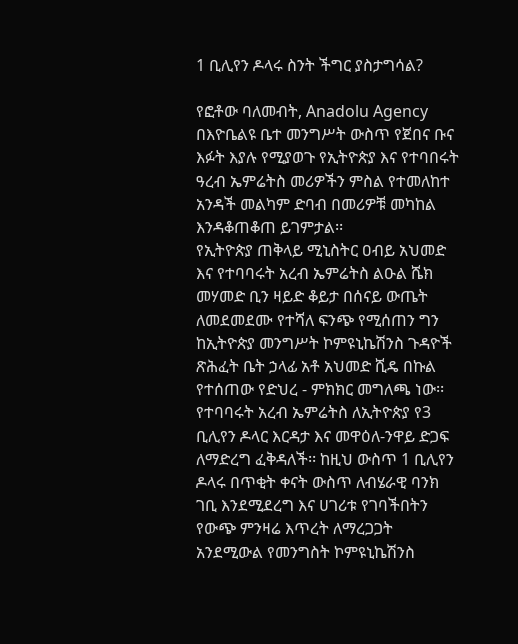1 ቢሊየን ዶላሩ ስንት ችግር ያስታግሳል?

የፎቶው ባለመብት, Anadolu Agency
በእዮቤልዩ ቤተ መንግሥት ውስጥ የጀበና ቡና እፉት እያሉ የሚያወጉ የኢትዮጵያ እና የተባበሩት ዓረብ ኤምሬትስ መሪዎችን ምስል የተመለከተ አንዳች መልካም ድባብ በመሪዎቹ መካከል እንዳቆጠቆጠ ይገምታል፡፡
የኢትዮጵያ ጠቅላይ ሚኒስትር ዐብይ አህመድ እና የተባባሩት አረብ ኤምሬትስ ልዑል ሼክ መሃመድ ቢን ዛይድ ቆይታ በሰናይ ውጤት ለመደመደሙ የተሻለ ፍንጭ የሚሰጠን ግን ከኢትዮጵያ መንግሥት ኮምዩኒኬሽንስ ጉዳዮች ጽሕፈት ቤት ኃላፊ አቶ አህመድ ሺዴ በኩል የተሰጠው የድህረ - ምክክር መግለጫ ነው፡፡
የተባባሩት አረብ ኤምሬትስ ለኢትዮጵያ የ3 ቢሊየን ዶላር እርዳታ እና መዋዕለ-ንዋይ ድጋፍ ለማድረግ ፈቅዳለች፡፡ ከዚህ ውስጥ 1 ቢሊየን ዶላሩ በጥቂት ቀናት ውስጥ ለብሄራዊ ባንክ ገቢ እንደሚደረግ እና ሀገሪቱ የገባችበትን የውጭ ምንዛሬ እጥረት ለማረጋጋት አንደሚውል የመንግስት ኮምዩኒኬሽንስ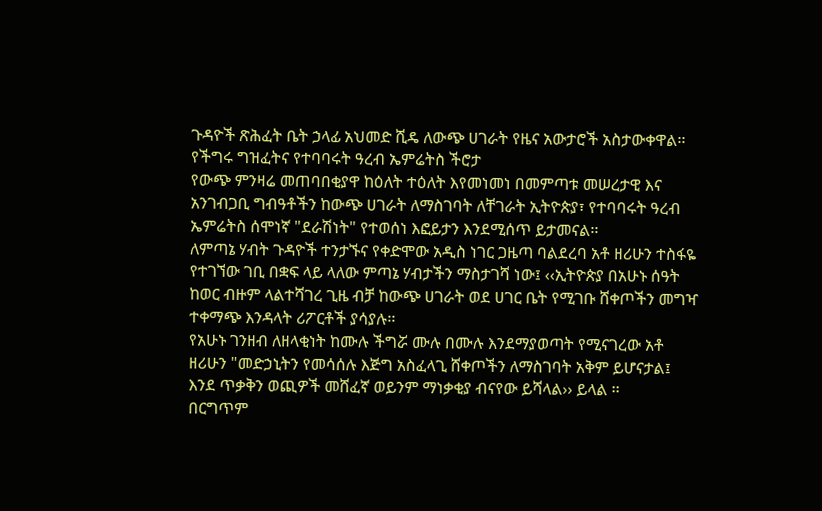ጉዳዮች ጽሕፈት ቤት ኃላፊ አህመድ ሺዴ ለውጭ ሀገራት የዜና አውታሮች አስታውቀዋል፡፡
የችግሩ ግዝፈትና የተባባሩት ዓረብ ኤምሬትስ ችሮታ
የውጭ ምንዛሬ መጠባበቂያዋ ከዕለት ተዕለት እየመነመነ በመምጣቱ መሠረታዊ እና አንገብጋቢ ግብዓቶችን ከውጭ ሀገራት ለማስገባት ለቸገራት ኢትዮጵያ፣ የተባባሩት ዓረብ ኤምሬትስ ሰሞነኛ "ደራሽነት" የተወሰነ እፎይታን እንደሚሰጥ ይታመናል፡፡
ለምጣኔ ሃብት ጉዳዮች ተንታኙና የቀድሞው አዲስ ነገር ጋዜጣ ባልደረባ አቶ ዘሪሁን ተስፋዬ የተገኘው ገቢ በቋፍ ላይ ላለው ምጣኔ ሃብታችን ማስታገሻ ነው፤ ‹‹ኢትዮጵያ በአሁኑ ሰዓት ከወር ብዙም ላልተሻገረ ጊዜ ብቻ ከውጭ ሀገራት ወደ ሀገር ቤት የሚገቡ ሸቀጦችን መግዣ ተቀማጭ እንዳላት ሪፖርቶች ያሳያሉ፡፡
የአሁኑ ገንዘብ ለዘላቂነት ከሙሉ ችግሯ ሙሉ በሙሉ እንደማያወጣት የሚናገረው አቶ ዘሪሁን "መድኃኒትን የመሳሰሉ እጅግ አስፈላጊ ሸቀጦችን ለማስገባት አቅም ይሆናታል፤ እንደ ጥቃቅን ወጪዎች መሸፈኛ ወይንም ማነቃቂያ ብናየው ይሻላል›› ይላል ፡፡
በርግጥም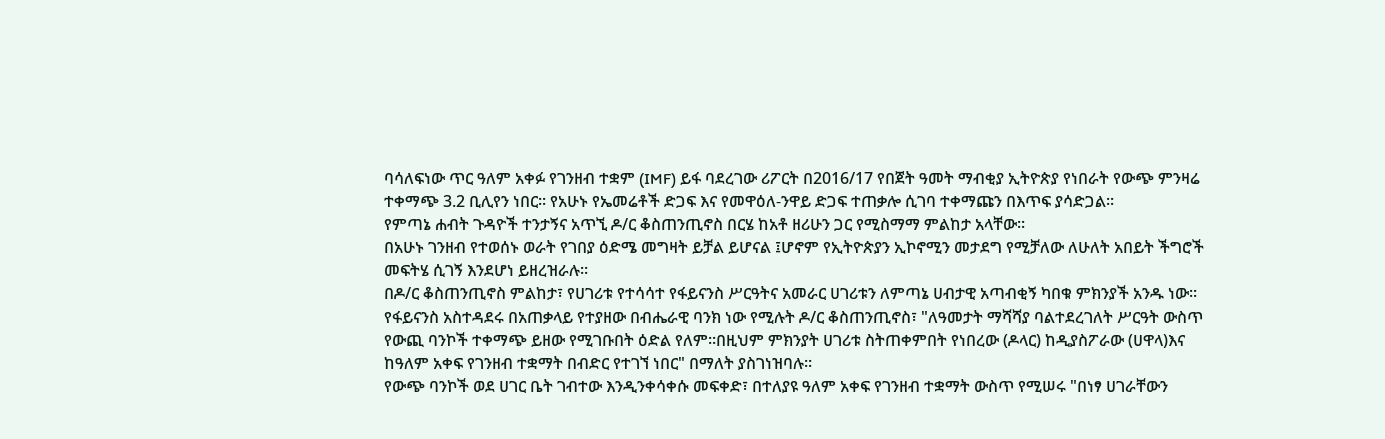ባሳለፍነው ጥር ዓለም አቀፉ የገንዘብ ተቋም (IMF) ይፋ ባደረገው ሪፖርት በ2016/17 የበጀት ዓመት ማብቂያ ኢትዮጵያ የነበራት የውጭ ምንዛሬ ተቀማጭ 3.2 ቢሊየን ነበር፡፡ የአሁኑ የኤመሬቶች ድጋፍ እና የመዋዕለ-ንዋይ ድጋፍ ተጠቃሎ ሲገባ ተቀማጩን በእጥፍ ያሳድጋል፡፡
የምጣኔ ሐብት ጉዳዮች ተንታኝና አጥኚ ዶ/ር ቆስጠንጢኖስ በርሄ ከአቶ ዘሪሁን ጋር የሚስማማ ምልከታ አላቸው፡፡
በአሁኑ ገንዘብ የተወሰኑ ወራት የገበያ ዕድሜ መግዛት ይቻል ይሆናል ፤ሆኖም የኢትዮጵያን ኢኮኖሚን መታደግ የሚቻለው ለሁለት አበይት ችግሮች መፍትሄ ሲገኝ እንደሆነ ይዘረዝራሉ፡፡
በዶ/ር ቆስጠንጢኖስ ምልከታ፣ የሀገሪቱ የተሳሳተ የፋይናንስ ሥርዓትና አመራር ሀገሪቱን ለምጣኔ ሀብታዊ አጣብቂኝ ካበቁ ምክንያች አንዱ ነው፡፡
የፋይናንስ አስተዳደሩ በአጠቃላይ የተያዘው በብሔራዊ ባንክ ነው የሚሉት ዶ/ር ቆስጠንጢኖስ፣ "ለዓመታት ማሻሻያ ባልተደረገለት ሥርዓት ውስጥ የውጪ ባንኮች ተቀማጭ ይዘው የሚገቡበት ዕድል የለም፡፡በዚህም ምክንያት ሀገሪቱ ስትጠቀምበት የነበረው (ዶላር) ከዲያስፖራው (ሀዋላ)እና ከዓለም አቀፍ የገንዘብ ተቋማት በብድር የተገኘ ነበር" በማለት ያስገነዝባሉ፡፡
የውጭ ባንኮች ወደ ሀገር ቤት ገብተው እንዲንቀሳቀሱ መፍቀድ፣ በተለያዩ ዓለም አቀፍ የገንዘብ ተቋማት ውስጥ የሚሠሩ "በነፃ ሀገራቸውን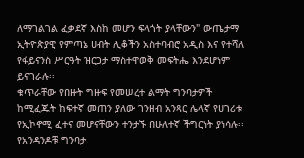ለማገልገል ፈቃደኛ እስከ መሆን ፍላጎት ያላቸውን" ውጤታማ ኢትዮጵያዊ የምጣኔ ሀብት ሊቆችን አስተባብሮ አዲስ እና የተሻለ የፋይናንስ ሥርዓት ዝርጋታ ማስተዋወቅ መፍትሔ እንደሆነም ይናገራሉ፡፡
ቁጥራቸው የበዙት ግዙፍ የመሠረተ ልማት ግንባታዎች ከሚፈጁት ከፍተኛ መጠን ያለው ገንዘብ አንጻር ሌላኛ የሀገሪቱ የኢኮኖሚ ፈተና መሆናቸውን ተንታኙ በሁለተኛ ችግርነት ያነሳሉ፡፡
የአንዳንዶቹ ግንባታ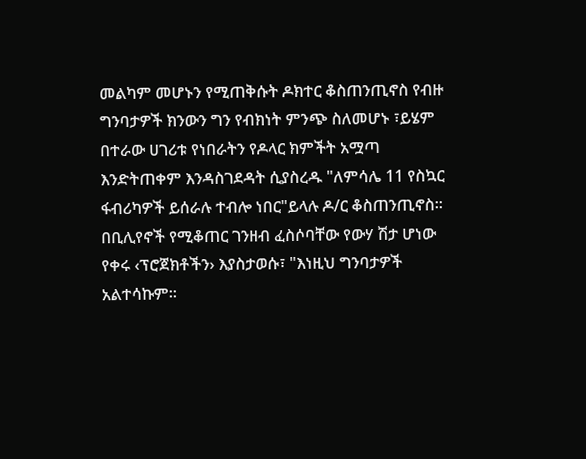መልካም መሆኑን የሚጠቅሱት ዶክተር ቆስጠንጢኖስ የብዙ ግንባታዎች ክንውን ግን የብክነት ምንጭ ስለመሆኑ ፣ይሄም በተራው ሀገሪቱ የነበራትን የዶላር ክምችት አሟጣ እንድትጠቀም እንዳስገደዳት ሲያስረዱ "ለምሳሌ 11 የስኳር ፋብሪካዎች ይሰራሉ ተብሎ ነበር"ይላሉ ዶ/ር ቆስጠንጢኖስ።
በቢሊየኖች የሚቆጠር ገንዘብ ፈስሶባቸው የውሃ ሽታ ሆነው የቀሩ ‹ፕሮጀክቶችን› እያስታወሱ፣ "እነዚህ ግንባታዎች አልተሳኩም፡፡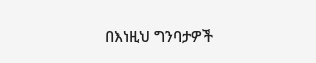በእነዚህ ግንባታዎች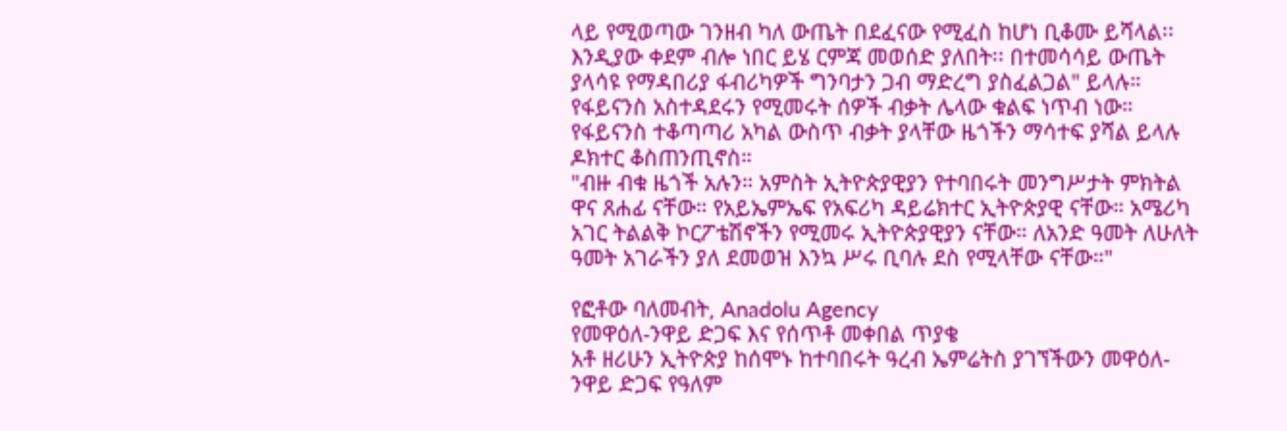ላይ የሚወጣው ገንዘብ ካለ ውጤት በደፈናው የሚፈስ ከሆነ ቢቆሙ ይሻላል፡፡ እንዲያው ቀደም ብሎ ነበር ይሄ ርምጃ መወሰድ ያለበት፡፡ በተመሳሳይ ውጤት ያላሳዩ የማዳበሪያ ፋብሪካዎች ግንባታን ጋብ ማድረግ ያስፈልጋል" ይላሉ።
የፋይናንስ አስተዳደሩን የሚመሩት ሰዎች ብቃት ሌላው ቁልፍ ነጥብ ነው። የፋይናንስ ተቆጣጣሪ አካል ውስጥ ብቃት ያላቸው ዜጎችን ማሳተፍ ያሻል ይላሉ ዶክተር ቆስጠንጢኖስ።
"ብዙ ብቁ ዜጎች አሉን። አምስት ኢትዮጵያዊያን የተባበሩት መንግሥታት ምክትል ዋና ጸሐፊ ናቸው። የአይኤምኤፍ የአፍሪካ ዳይሬክተር ኢትዮጵያዊ ናቸው። አሜሪካ አገር ትልልቅ ኮርፖቴሽኖችን የሚመሩ ኢትዮጵያዊያን ናቸው። ለአንድ ዓመት ለሁለት ዓመት አገራችን ያለ ደመወዝ እንኳ ሥሩ ቢባሉ ደስ የሚላቸው ናቸው።"

የፎቶው ባለመብት, Anadolu Agency
የመዋዕለ-ንዋይ ድጋፍ እና የሰጥቶ መቀበል ጥያቄ
አቶ ዘሪሁን ኢትዮጵያ ከሰሞኑ ከተባበሩት ዓረብ ኤምሬትስ ያገኘችውን መዋዕለ-ንዋይ ድጋፍ የዓለም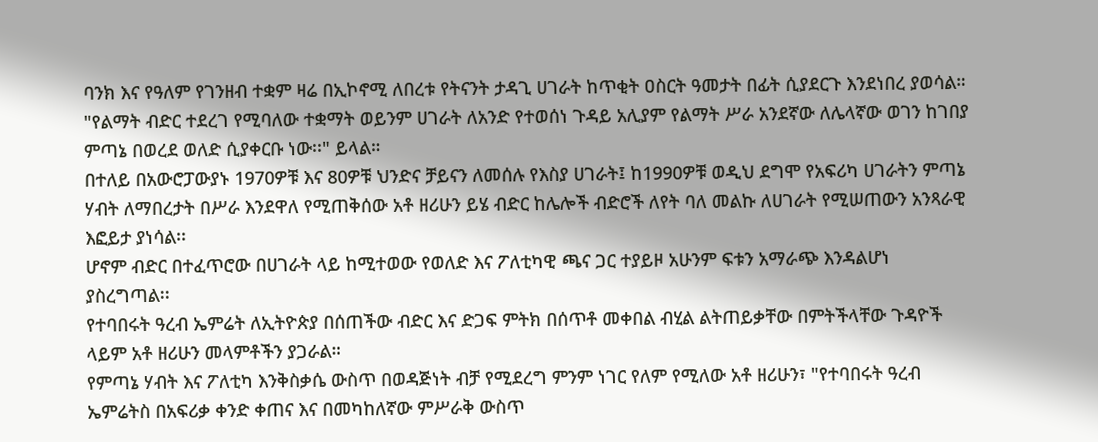ባንክ እና የዓለም የገንዘብ ተቋም ዛሬ በኢኮኖሚ ለበረቱ የትናንት ታዳጊ ሀገራት ከጥቂት ዐስርት ዓመታት በፊት ሲያደርጉ እንደነበረ ያወሳል።
"የልማት ብድር ተደረገ የሚባለው ተቋማት ወይንም ሀገራት ለአንድ የተወሰነ ጉዳይ አሊያም የልማት ሥራ አንደኛው ለሌላኛው ወገን ከገበያ ምጣኔ በወረደ ወለድ ሲያቀርቡ ነው፡፡" ይላል።
በተለይ በአውሮፓውያኑ 1970ዎቹ እና 80ዎቹ ህንድና ቻይናን ለመሰሉ የእስያ ሀገራት፤ ከ1990ዎቹ ወዲህ ደግሞ የአፍሪካ ሀገራትን ምጣኔ ሃብት ለማበረታት በሥራ እንደዋለ የሚጠቅሰው አቶ ዘሪሁን ይሄ ብድር ከሌሎች ብድሮች ለየት ባለ መልኩ ለሀገራት የሚሠጠውን አንጻራዊ እፎይታ ያነሳል፡፡
ሆኖም ብድር በተፈጥሮው በሀገራት ላይ ከሚተወው የወለድ እና ፖለቲካዊ ጫና ጋር ተያይዞ አሁንም ፍቱን አማራጭ እንዳልሆነ ያስረግጣል፡፡
የተባበሩት ዓረብ ኤምሬት ለኢትዮጵያ በሰጠችው ብድር እና ድጋፍ ምትክ በሰጥቶ መቀበል ብሂል ልትጠይቃቸው በምትችላቸው ጉዳዮች ላይም አቶ ዘሪሁን መላምቶችን ያጋራል።
የምጣኔ ሃብት እና ፖለቲካ እንቅስቃሴ ውስጥ በወዳጅነት ብቻ የሚደረግ ምንም ነገር የለም የሚለው አቶ ዘሪሁን፣ "የተባበሩት ዓረብ ኤምሬትስ በአፍሪቃ ቀንድ ቀጠና እና በመካከለኛው ምሥራቅ ውስጥ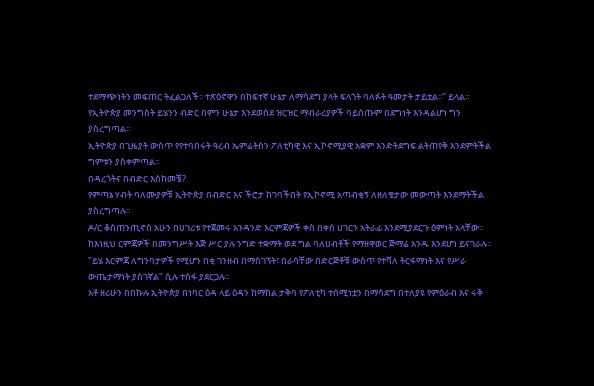ተደማጭነትን መፍጠር ትፈልጋለች፡፡ ተጽዕኖዋን በከፍተኛ ሁኔታ ለማሳደግ ያላት ፍላጎት ባለፉት ዓመታት ታይቷል፡፡" ይላል።
የኢትዮጵያ መንግስት ይሄንን ብድር በምን ሁኔታ እንደወሰደ ዝርዝር ማብራሪያዎች ባይሰጡም በደግነት እንዳልሆነ ግን ያስረግጣል።
ኢትዮጵያ በጊዜያት ውስጥ የየተባበሩት ዓረብ ኤምሬትስን ፖለቲካዊ እና ኢኮኖሚያዊ አቋም እንድትደግፍ ልትጠየቅ እንደምትችል ግምቱን ያስቀምጣል፡፡
በዳረጎትና በብድር እስከመቼ?
የምጣኔ ሃብት ባለሙያዎቹ ኢትዮጵያ በብድር እና ችሮታ ከገባችበት የኢኮኖሚ አጣብቂኝ ለዘለቄታው መውጣት እንደማትችል ያስረግጣሉ፡፡
ዶ/ር ቆስጠንጢኖስ አሁን በሀገሪቱ የተጀመሩ አንዳንድ እርምጃዎች ቀስ በቀስ ሀገርን አትራፊ እንደሚያደርጉ ዕምነት አላቸው፡፡
ከእነዚህ ርምጃዎች በመንግሥት እጅ ሥር ያሉ ንግድ ተቋማት ወደ ግል ባለሀብቶች የማዘዋወር ጅማሬ አንዱ እንደሆነ ይናገራሉ፡፡
"ይሄ እርምጃ ለግንባታዎች የሚሆን በቂ ገንዘብ በማስገኘት፣ በራሳቸው በድርጅቶቹ ውስጥ የተሻለ ትርፋማነት እና የሥራ ውጤታማነት ያስገኛል" ሲሉ ተስፋ ያደርጋሉ፡፡
አቶ ዘሪሁን በበኩሉ ኢትዮጵያ በነባር ዕዳ ላይ ዕዳን ከማከል ታቅባ የፖለቲካ ተሰሚነቷን በማሳደግ በተለያዩ የምዕራብ እና ሩቅ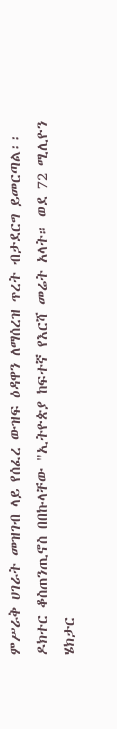ምሥራቅ ሀገራት መዝገብ ላይ የሰፈረ ውዝፍ ዕዳዋን ለማሰረዝ ጥረት ብታደርግ ይመርጣል፡፡
ዶክተር ቆስጠንጢኖስ በበኩላቸው "ኢትዮጵያ ከፍተኛ የእርሻ መሬት አላት። ወደ 72 ሚሊዮን ሄክታር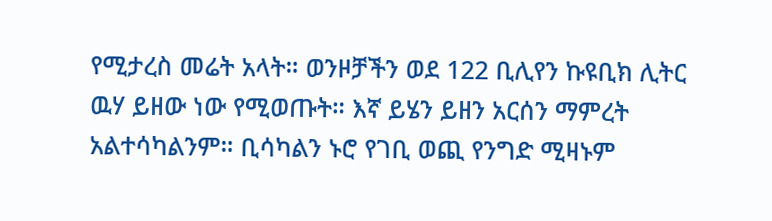የሚታረስ መሬት አላት። ወንዞቻችን ወደ 122 ቢሊየን ኩዩቢክ ሊትር ዉሃ ይዘው ነው የሚወጡት። እኛ ይሄን ይዘን አርሰን ማምረት አልተሳካልንም። ቢሳካልን ኑሮ የገቢ ወጪ የንግድ ሚዛኑም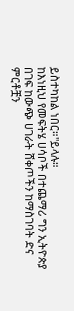ይስተካከል ነበር።"ይላሉ።
ከእነዚህ የመፍትሄ ሀሳቦች በተጨማሪ ግን ኢትዮጵያ በገፍ ከውጭ ሀገራት ሸቀጦችን ከማስገባት ድና ምርቶቿን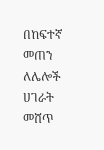በከፍተኛ መጠን ለሌሎች ሀገራት መሸጥ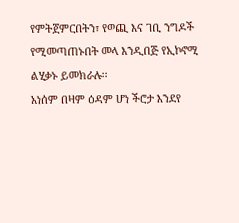የምትጀምርበትን፣ የወጪ እና ገቢ ንግዶች የሚመጣጠኑበት መላ እንዲበጅ የኢኮኖሚ ልሂቃኑ ይመክራሉ፡፡
አነሰም በዛም ዕዳም ሆነ ችሮታ እንደየ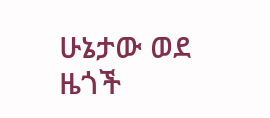ሁኔታው ወደ ዜጎች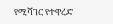የሚሻገር የተዋረድ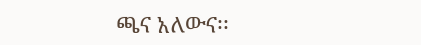ጫና አለውና፡፡